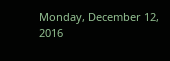Monday, December 12, 2016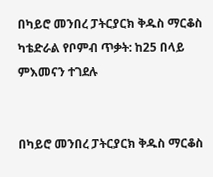በካይሮ መንበረ ፓትርያርክ ቅዱስ ማርቆስ ካቴድራል የቦምብ ጥቃት: ከ25 በላይ ምእመናን ተገደሉ


በካይሮ መንበረ ፓትርያርክ ቅዱስ ማርቆስ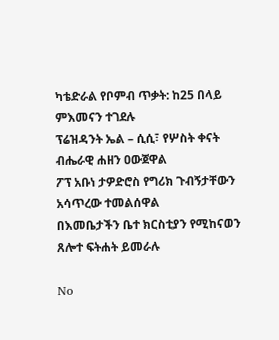ካቴድራል የቦምብ ጥቃት: ከ25 በላይ ምእመናን ተገደሉ
ፕሬዝዳንት ኤል – ሲሲ፣ የሦስት ቀናት ብሔራዊ ሐዘን ዐውጀዋል
ፖፕ አቡነ ታዎድሮስ የግሪክ ጉብኝታቸውን አሳጥረው ተመልሰዋል
በእመቤታችን ቤተ ክርስቲያን የሚከናወን ጸሎተ ፍትሐት ይመራሉ

No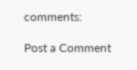comments:

Post a Comment